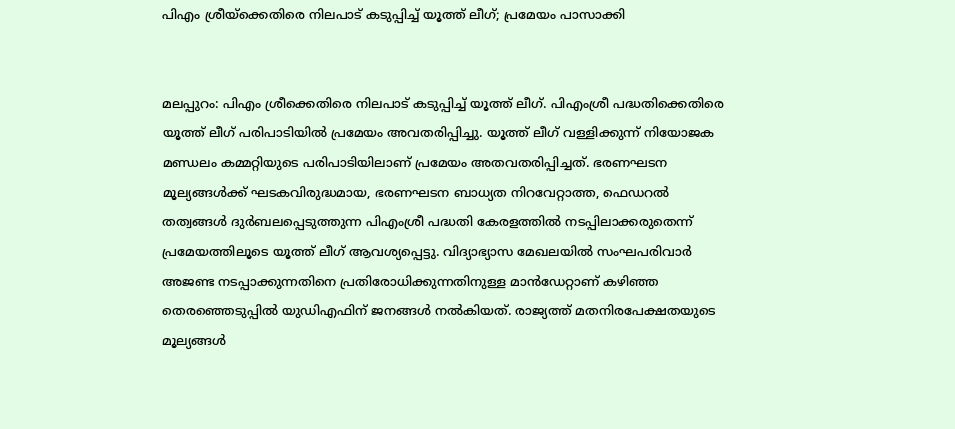പിഎം ശ്രീയ്‌ക്കെതിരെ നിലപാട് കടുപ്പിച്ച് യൂത്ത് ലീഗ്; പ്രമേയം പാസാക്കി


മലപ്പുറം: പിഎം ശ്രീക്കെതിരെ നിലപാട് കടുപ്പിച്ച് യൂത്ത് ലീഗ്. പിഎംശ്രീ പദ്ധതിക്കെതിരെ യൂത്ത് ലീഗ് പരിപാടിയില്‍ പ്രമേയം അവതരിപ്പിച്ചു. യൂത്ത് ലീഗ് വള്ളിക്കുന്ന് നിയോജക മണ്ഡലം കമ്മറ്റിയുടെ പരിപാടിയിലാണ് പ്രമേയം അതവതരിപ്പിച്ചത്. ഭരണഘടന മൂല്യങ്ങള്‍ക്ക് ഘടകവിരുദ്ധമായ, ഭരണഘടന ബാധ്യത നിറവേറ്റാത്ത, ഫെഡറല്‍ തത്വങ്ങള്‍ ദുര്‍ബലപ്പെടുത്തുന്ന പിഎംശ്രീ പദ്ധതി കേരളത്തില്‍ നടപ്പിലാക്കരുതെന്ന് പ്രമേയത്തിലൂടെ യൂത്ത് ലീഗ് ആവശ്യപ്പെട്ടു. വിദ്യാഭ്യാസ മേഖലയില്‍ സംഘപരിവാര്‍ അജണ്ട നടപ്പാക്കുന്നതിനെ പ്രതിരോധിക്കുന്നതിനുള്ള മാന്‍ഡേറ്റാണ് കഴിഞ്ഞ തെരഞ്ഞെടുപ്പില്‍ യുഡിഎഫിന് ജനങ്ങള്‍ നല്‍കിയത്. രാജ്യത്ത് മതനിരപേക്ഷതയുടെ മൂല്യങ്ങള്‍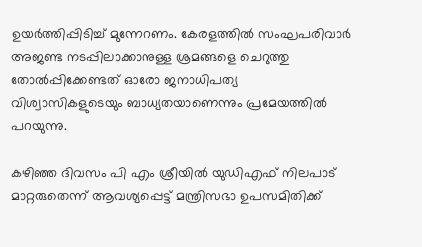ഉയര്‍ത്തിപ്പിടിച്ച് മുന്നേറണം. കേരളത്തില്‍ സംഘപരിവാര്‍ അജണ്ട നടപ്പിലാക്കാനുള്ള ശ്രമങ്ങളെ ചെറുത്തു തോല്‍പ്പിക്കേണ്ടത് ഓരോ ജനാധിപത്യ വിശ്വാസികളുടെയും ബാധ്യതയാണെന്നും പ്രമേയത്തില്‍ പറയുന്നു.

കഴിഞ്ഞ ദിവസം പി എം ശ്രീയില്‍ യുഡിഎഫ് നിലപാട് മാറ്റരുതെന്ന് ആവശ്യപ്പെട്ട് മന്ത്രിസഭാ ഉപസമിതിക്ക്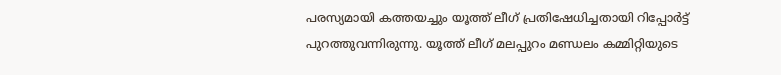പരസ്യമായി കത്തയച്ചും യൂത്ത് ലീഗ് പ്രതിഷേധിച്ചതായി റിപ്പോര്‍ട്ട് പുറത്തുവന്നിരുന്നു. യൂത്ത് ലീഗ് മലപ്പുറം മണ്ഡലം കമ്മിറ്റിയുടെ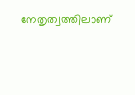നേതൃത്വത്തിലാണ്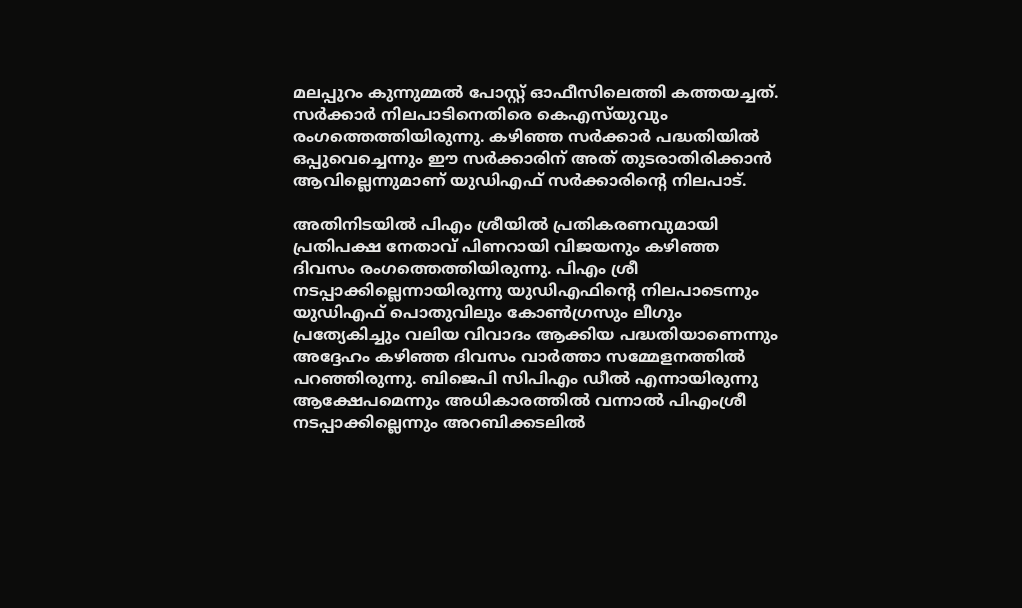മലപ്പുറം കുന്നുമ്മല്‍ പോസ്റ്റ് ഓഫീസിലെത്തി കത്തയച്ചത്. സര്‍ക്കാര്‍ നിലപാടിനെതിരെ കെഎസ്‌യുവും രംഗത്തെത്തിയിരുന്നു. കഴിഞ്ഞ സര്‍ക്കാര്‍ പദ്ധതിയില്‍ ഒപ്പുവെച്ചെന്നും ഈ സര്‍ക്കാരിന് അത് തുടരാതിരിക്കാന്‍ ആവില്ലെന്നുമാണ് യുഡിഎഫ് സര്‍ക്കാരിന്റെ നിലപാട്.

അതിനിടയില്‍ പിഎം ശ്രീയില്‍ പ്രതികരണവുമായി പ്രതിപക്ഷ നേതാവ് പിണറായി വിജയനും കഴിഞ്ഞ ദിവസം രംഗത്തെത്തിയിരുന്നു. പിഎം ശ്രീ നടപ്പാക്കില്ലെന്നായിരുന്നു യുഡിഎഫിന്റെ നിലപാടെന്നും യുഡിഎഫ് പൊതുവിലും കോണ്‍ഗ്രസും ലീഗും പ്രത്യേകിച്ചും വലിയ വിവാദം ആക്കിയ പദ്ധതിയാണെന്നും അദ്ദേഹം കഴിഞ്ഞ ദിവസം വാര്‍ത്താ സമ്മേളനത്തില്‍ പറഞ്ഞിരുന്നു. ബിജെപി സിപിഎം ഡീല്‍ എന്നായിരുന്നു ആക്ഷേപമെന്നും അധികാരത്തില്‍ വന്നാല്‍ പിഎംശ്രീ നടപ്പാക്കില്ലെന്നും അറബിക്കടലില്‍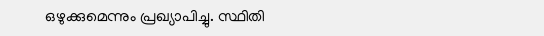ഒഴുക്കുമെന്നും പ്രഖ്യാപിച്ചു. സ്ഥിതി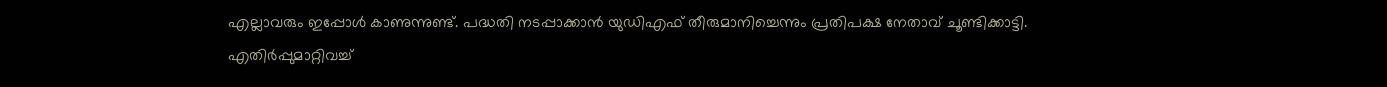എല്ലാവരും ഇപ്പോള്‍ കാണുന്നുണ്ട്. പദ്ധതി നടപ്പാക്കാന്‍ യുഡിഎഫ് തീരുമാനിച്ചെന്നും പ്രതിപക്ഷ നേതാവ് ചൂണ്ടിക്കാട്ടി. എതിര്‍പ്പുമാറ്റിവച്ച്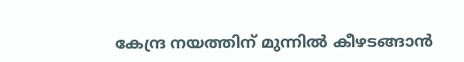കേന്ദ്ര നയത്തിന് മുന്നില്‍ കീഴടങ്ങാന്‍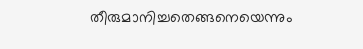തീരുമാനിച്ചതെങ്ങനെയെന്നും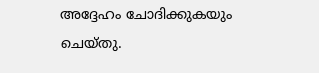അദ്ദേഹം ചോദിക്കുകയും ചെയ്തു.